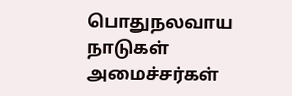பொதுநலவாய நாடுகள் அமைச்சர்கள்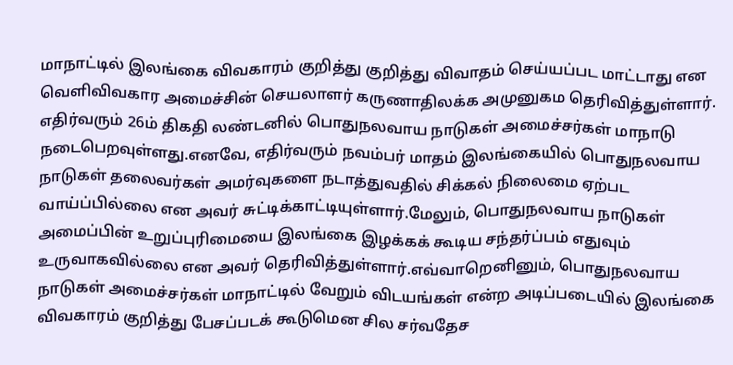மாநாட்டில் இலங்கை விவகாரம் குறித்து குறித்து விவாதம் செய்யப்பட மாட்டாது என வெளிவிவகார அமைச்சின் செயலாளர் கருணாதிலக்க அமுனுகம தெரிவித்துள்ளார்.
எதிர்வரும் 26ம் திகதி லண்டனில் பொதுநலவாய நாடுகள் அமைச்சர்கள் மாநாடு நடைபெறவுள்ளது.எனவே, எதிர்வரும் நவம்பர் மாதம் இலங்கையில் பொதுநலவாய நாடுகள் தலைவர்கள் அமர்வுகளை நடாத்துவதில் சிக்கல் நிலைமை ஏற்பட வாய்ப்பில்லை என அவர் சுட்டிக்காட்டியுள்ளார்.மேலும், பொதுநலவாய நாடுகள் அமைப்பின் உறுப்புரிமையை இலங்கை இழக்கக் கூடிய சந்தர்ப்பம் எதுவும் உருவாகவில்லை என அவர் தெரிவித்துள்ளார்.எவ்வாறெனினும், பொதுநலவாய நாடுகள் அமைச்சர்கள் மாநாட்டில் வேறும் விடயங்கள் என்ற அடிப்படையில் இலங்கை விவகாரம் குறித்து பேசப்படக் கூடுமென சில சர்வதேச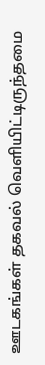ஊடகங்கள் தகவல் வெளியிட்டிருந்தமை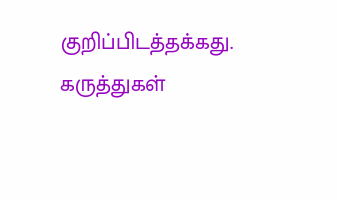குறிப்பிடத்தக்கது.
கருத்துகள்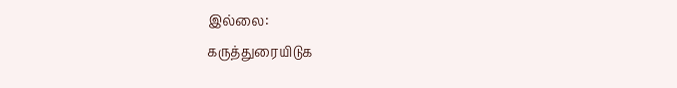இல்லை:
கருத்துரையிடுக